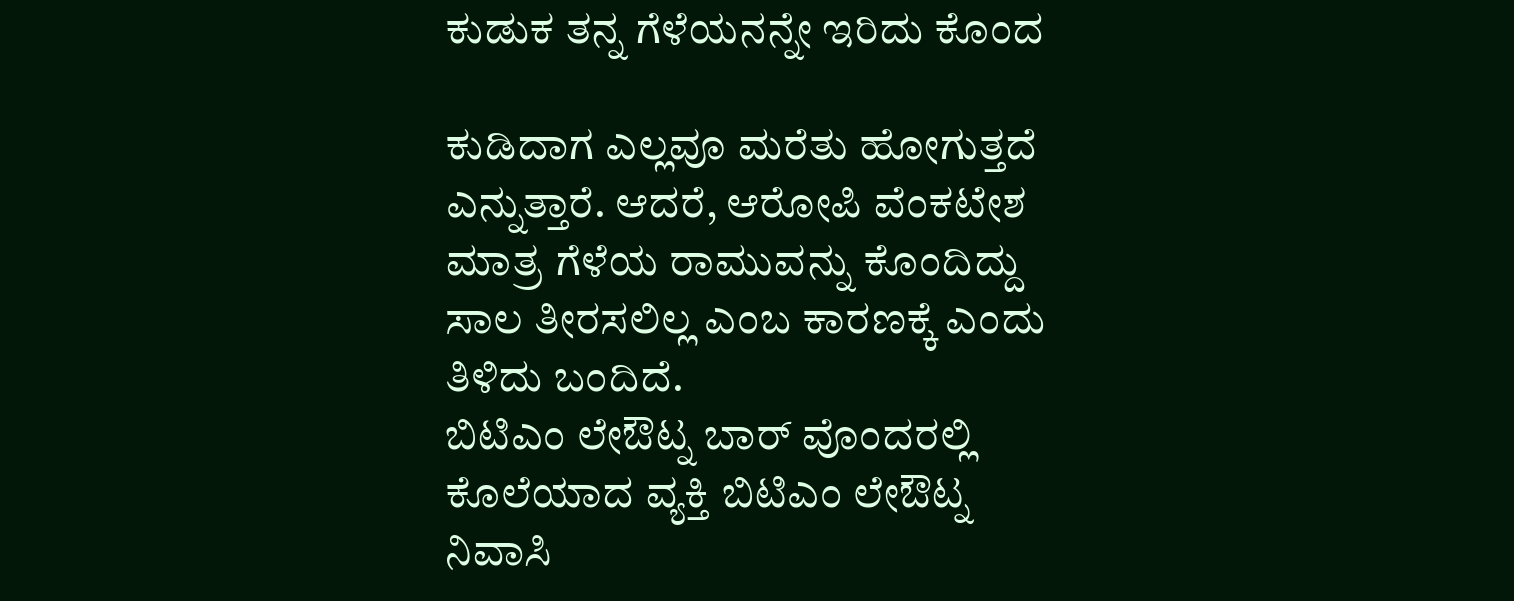ಕುಡುಕ ತನ್ನ ಗೆಳೆಯನನ್ನೇ ಇರಿದು ಕೊಂದ

ಕುಡಿದಾಗ ಎಲ್ಲವೂ ಮರೆತು ಹೋಗುತ್ತದೆ ಎನ್ನುತ್ತಾರೆ. ಆದರೆ, ಆರೋಪಿ ವೆಂಕಟೇಶ ಮಾತ್ರ ಗೆಳೆಯ ರಾಮುವನ್ನು ಕೊಂದಿದ್ದು ಸಾಲ ತೀರಸಲಿಲ್ಲ ಎಂಬ ಕಾರಣಕ್ಕೆ ಎಂದು ತಿಳಿದು ಬಂದಿದೆ.
ಬಿಟಿಎಂ ಲೇಔಟ್ನ ಬಾರ್ ವೊಂದರಲ್ಲಿ ಕೊಲೆಯಾದ ವ್ಯಕ್ತಿ ಬಿಟಿಎಂ ಲೇಔಟ್ನ ನಿವಾಸಿ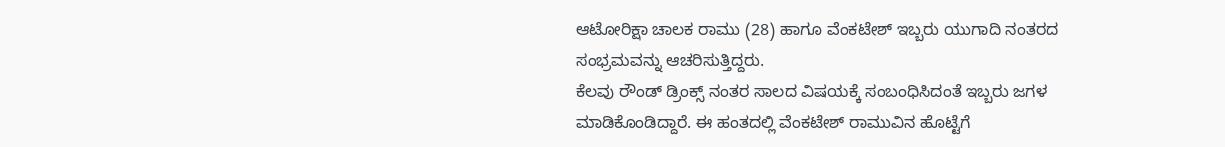ಆಟೋರಿಕ್ಷಾ ಚಾಲಕ ರಾಮು (28) ಹಾಗೂ ವೆಂಕಟೇಶ್ ಇಬ್ಬರು ಯುಗಾದಿ ನಂತರದ ಸಂಭ್ರಮವನ್ನು ಆಚರಿಸುತ್ತಿದ್ದರು.
ಕೆಲವು ರೌಂಡ್ ಡ್ರಿಂಕ್ಸ್ ನಂತರ ಸಾಲದ ವಿಷಯಕ್ಕೆ ಸಂಬಂಧಿಸಿದಂತೆ ಇಬ್ಬರು ಜಗಳ ಮಾಡಿಕೊಂಡಿದ್ದಾರೆ. ಈ ಹಂತದಲ್ಲಿ ವೆಂಕಟೇಶ್ ರಾಮುವಿನ ಹೊಟ್ಟೆಗೆ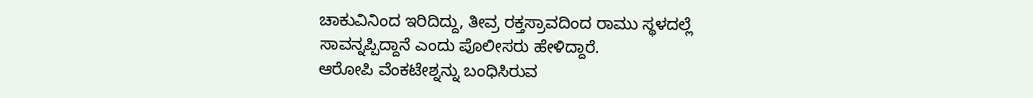ಚಾಕುವಿನಿಂದ ಇರಿದಿದ್ದು, ತೀವ್ರ ರಕ್ತಸ್ರಾವದಿಂದ ರಾಮು ಸ್ಥಳದಲ್ಲೆ ಸಾವನ್ನಪ್ಪಿದ್ದಾನೆ ಎಂದು ಪೊಲೀಸರು ಹೇಳಿದ್ದಾರೆ.
ಆರೋಪಿ ವೆಂಕಟೇಶ್ನನ್ನು ಬಂಧಿಸಿರುವ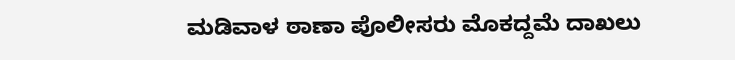ಮಡಿವಾಳ ಠಾಣಾ ಪೊಲೀಸರು ಮೊಕದ್ದಮೆ ದಾಖಲು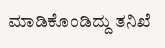ಮಾಡಿಕೊಂಡಿದ್ದು ತನಿಖೆ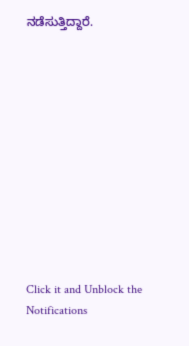ನಡೆಸುತ್ತಿದ್ದಾರೆ.












Click it and Unblock the Notifications